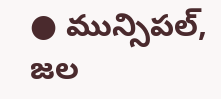● మున్సిపల్, జల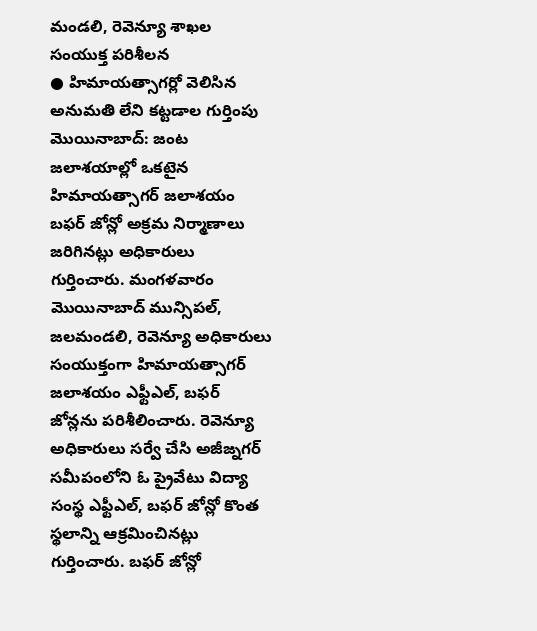మండలి, రెవెన్యూ శాఖల సంయుక్త పరిశీలన
● హిమాయత్సాగర్లో వెలిసిన అనుమతి లేని కట్టడాల గుర్తింపు
మొయినాబాద్: జంట జలాశయాల్లో ఒకటైన హిమాయత్సాగర్ జలాశయం బఫర్ జోన్లో అక్రమ నిర్మాణాలు జరిగినట్లు అధికారులు గుర్తించారు. మంగళవారం మొయినాబాద్ మున్సిపల్, జలమండలి, రెవెన్యూ అధికారులు సంయుక్తంగా హిమాయత్సాగర్ జలాశయం ఎఫ్టీఎల్, బఫర్ జోన్లను పరిశీలించారు. రెవెన్యూ అధికారులు సర్వే చేసి అజీజ్నగర్ సమీపంలోని ఓ ప్రైవేటు విద్యా సంస్థ ఎఫ్టీఎల్, బఫర్ జోన్లో కొంత స్థలాన్ని ఆక్రమించినట్లు గుర్తించారు. బఫర్ జోన్లో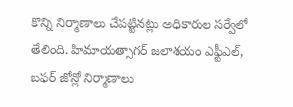కొన్ని నిర్మాణాలు చేపట్టినట్లు అధికారుల సర్వేలో తేలింది. హిమాయత్సాగర్ జలాశయం ఎఫ్టీఎల్, బఫర్ జోన్లో నిర్మాణాలు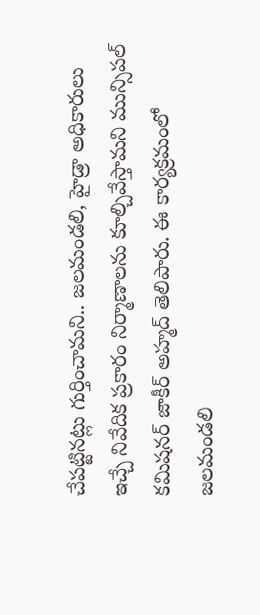చేపట్టినట్లు గుర్తించామని.. జలమండలి, హైడ్రా అధికారులు ఇచ్చే నివేదిక ప్రకారం నిర్మాణాలను కూల్చివేస్తామని మున్సిపల్ కమిషనర్ జాకీర్ అహ్మద్ తెలిపారు. ఈ కార్యక్రమంలో జలమండలి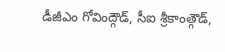డీజీఎం గోవింద్గౌడ్, సీఐ శ్రీకాంత్గౌడ్,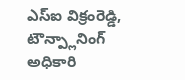ఎస్ఐ విక్రంరెడ్డి, టౌన్ప్లానింగ్ అధికారి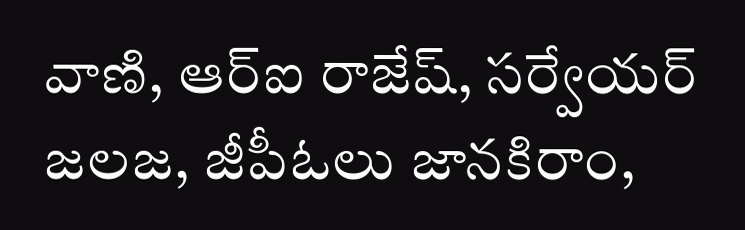వాణి, ఆర్ఐ రాజేష్, సర్వేయర్ జలజ, జీపీఓలు జానకిరాం,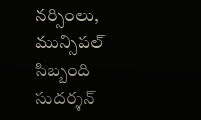నర్సింలు, మున్సిపల్ సిబ్బంది సుదర్శన్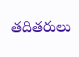తదితరులు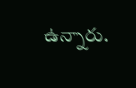ఉన్నారు.